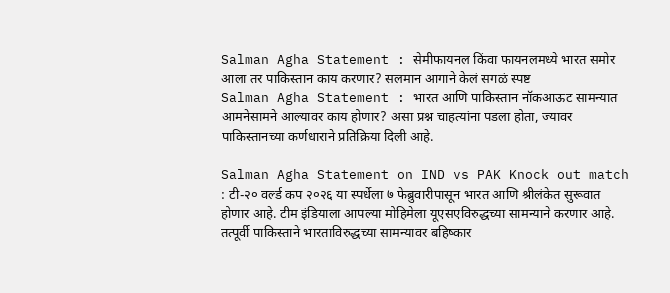Salman Agha Statement : सेमीफायनल किंवा फायनलमध्ये भारत समोर आला तर पाकिस्तान काय करणार? सलमान आगाने केलं सगळं स्पष्ट
Salman Agha Statement : भारत आणि पाकिस्तान नॉकआऊट सामन्यात आमनेसामने आल्यावर काय होणार? असा प्रश्न चाहत्यांना पडला होता, ज्यावर पाकिस्तानच्या कर्णधाराने प्रतिक्रिया दिली आहे.

Salman Agha Statement on IND vs PAK Knock out match : टी-२० वर्ल्ड कप २०२६ या स्पर्धेला ७ फेब्रुवारीपासून भारत आणि श्रीलंकेत सुरूवात होणार आहे. टीम इंडियाला आपल्या मोहिमेला यूएसएविरुद्धच्या सामन्याने करणार आहे. तत्पूर्वी पाकिस्ताने भारताविरुद्धच्या सामन्यावर बहिष्कार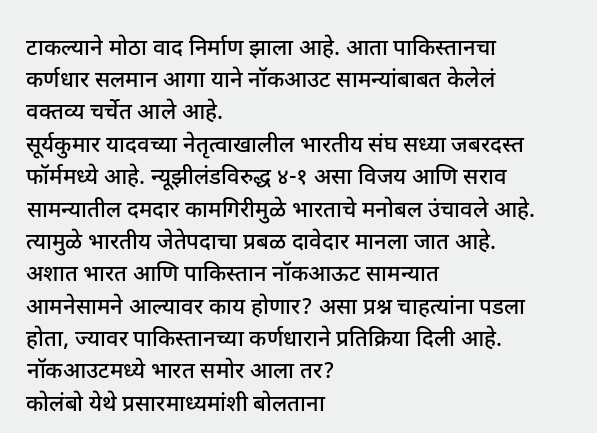टाकल्याने मोठा वाद निर्माण झाला आहे. आता पाकिस्तानचा कर्णधार सलमान आगा याने नॉकआउट सामन्यांबाबत केलेलं वक्तव्य चर्चेत आले आहे.
सूर्यकुमार यादवच्या नेतृत्वाखालील भारतीय संघ सध्या जबरदस्त फॉर्ममध्ये आहे. न्यूझीलंडविरुद्ध ४-१ असा विजय आणि सराव सामन्यातील दमदार कामगिरीमुळे भारताचे मनोबल उंचावले आहे. त्यामुळे भारतीय जेतेपदाचा प्रबळ दावेदार मानला जात आहे. अशात भारत आणि पाकिस्तान नॉकआऊट सामन्यात आमनेसामने आल्यावर काय होणार? असा प्रश्न चाहत्यांना पडला होता, ज्यावर पाकिस्तानच्या कर्णधाराने प्रतिक्रिया दिली आहे.
नॉकआउटमध्ये भारत समोर आला तर?
कोलंबो येथे प्रसारमाध्यमांशी बोलताना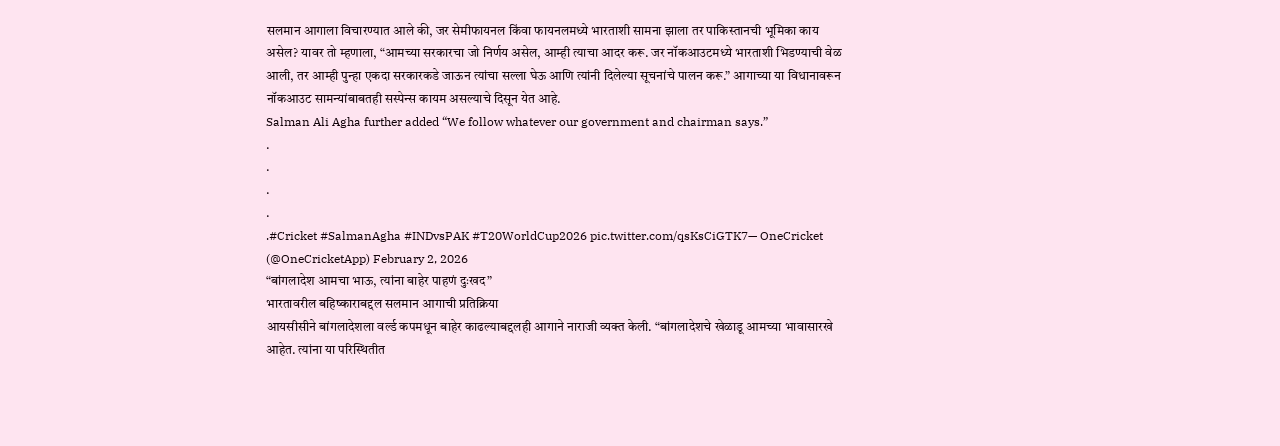सलमान आगाला विचारण्यात आले की, जर सेमीफायनल किंवा फायनलमध्ये भारताशी सामना झाला तर पाकिस्तानची भूमिका काय असेल? यावर तो म्हणाला, “आमच्या सरकारचा जो निर्णय असेल, आम्ही त्याचा आदर करू. जर नॉकआउटमध्ये भारताशी भिडण्याची वेळ आली, तर आम्ही पुन्हा एकदा सरकारकडे जाऊन त्यांचा सल्ला घेऊ आणि त्यांनी दिलेल्या सूचनांचे पालन करू.” आगाच्या या विधानावरून नॉकआउट सामन्यांबाबतही सस्पेन्स कायम असल्याचे दिसून येत आहे.
Salman Ali Agha further added “We follow whatever our government and chairman says.”
.
.
.
.
.#Cricket #SalmanAgha #INDvsPAK #T20WorldCup2026 pic.twitter.com/qsKsCiGTK7— OneCricket (@OneCricketApp) February 2, 2026
“बांगलादेश आमचा भाऊ, त्यांना बाहेर पाहणं दुःखद”
भारतावरील बहिष्काराबद्दल सलमान आगाची प्रतिक्रिया
आयसीसीने बांगलादेशला वर्ल्ड कपमधून बाहेर काढल्याबद्दलही आगाने नाराजी व्यक्त केली. “बांगलादेशचे खेळाडू आमच्या भावासारखे आहेत. त्यांना या परिस्थितीत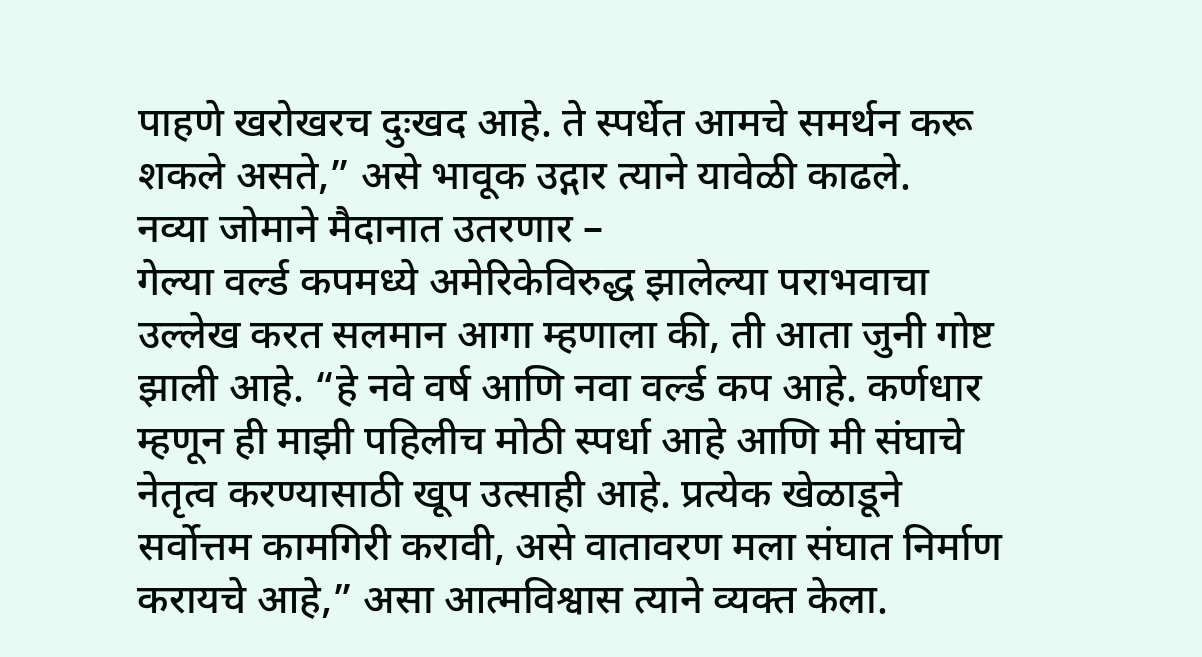पाहणे खरोखरच दुःखद आहे. ते स्पर्धेत आमचे समर्थन करू शकले असते,” असे भावूक उद्गार त्याने यावेळी काढले.
नव्या जोमाने मैदानात उतरणार –
गेल्या वर्ल्ड कपमध्ये अमेरिकेविरुद्ध झालेल्या पराभवाचा उल्लेख करत सलमान आगा म्हणाला की, ती आता जुनी गोष्ट झाली आहे. “हे नवे वर्ष आणि नवा वर्ल्ड कप आहे. कर्णधार म्हणून ही माझी पहिलीच मोठी स्पर्धा आहे आणि मी संघाचे नेतृत्व करण्यासाठी खूप उत्साही आहे. प्रत्येक खेळाडूने सर्वोत्तम कामगिरी करावी, असे वातावरण मला संघात निर्माण करायचे आहे,” असा आत्मविश्वास त्याने व्यक्त केला.